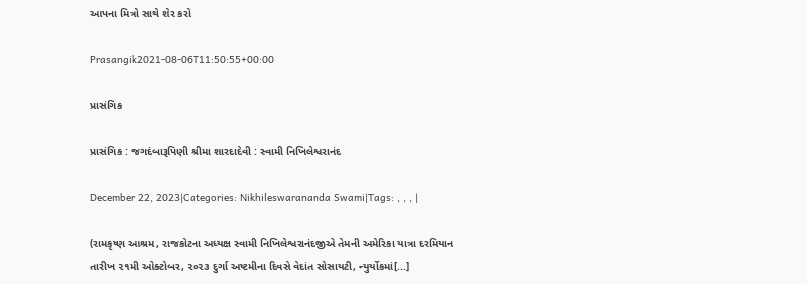આપના મિત્રો સાથે શેર કરો

Prasangik2021-08-06T11:50:55+00:00

પ્રાસંગિક

પ્રાસંગિક : જગદંબારૂપિણી શ્રીમા શારદાદેવી : સ્વામી નિખિલેશ્વરાનંદ

December 22, 2023|Categories: Nikhileswarananda Swami|Tags: , , , |

(રામકૃષ્ણ આશ્રમ, રાજકોટના અધ્યક્ષ સ્વામી નિખિલેશ્વરાનંદજીએ તેમની અમેરિકા યાત્રા દરમિયાન તારીખ ૨૧મી ઓક્ટોબર, ૨૦૨૩ દુર્ગા અષ્ટમીના દિવસે વેદાંત સોસાયટી, ન્યુર્યોકમાં[...]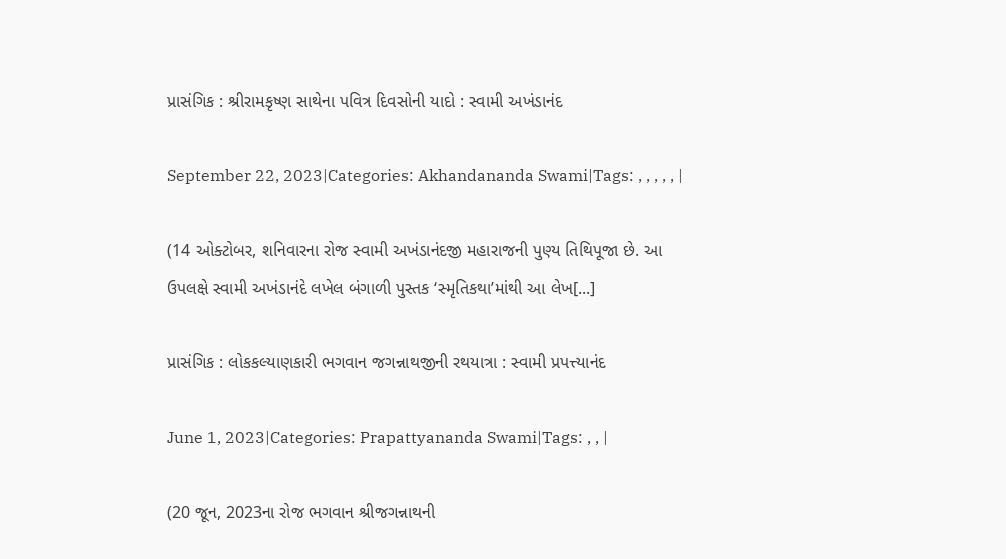પ્રાસંગિક : શ્રીરામકૃષ્ણ સાથેના પવિત્ર દિવસોની યાદો : સ્વામી અખંડાનંદ

September 22, 2023|Categories: Akhandananda Swami|Tags: , , , , , |

(14 ઓક્ટોબર, શનિવારના રોજ સ્વામી અખંડાનંદજી મહારાજની પુણ્ય તિથિપૂજા છે. આ ઉપલક્ષે સ્વામી અખંડાનંદે લખેલ બંગાળી પુસ્તક ‘સ્મૃતિકથા’માંથી આ લેખ[...]

પ્રાસંગિક : લોકકલ્યાણકારી ભગવાન જગન્નાથજીની રથયાત્રા : સ્વામી પ્રપત્ત્યાનંદ

June 1, 2023|Categories: Prapattyananda Swami|Tags: , , |

(20 જૂન, 2023ના રોજ ભગવાન શ્રીજગન્નાથની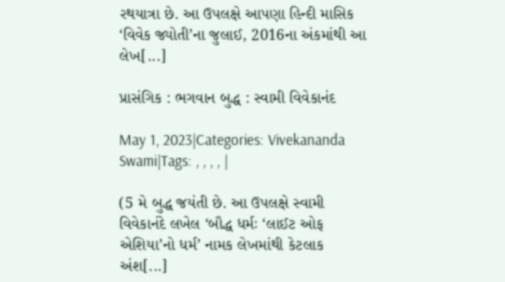રથયાત્રા છે. આ ઉપલક્ષે આપણા હિન્દી માસિક ‘વિવેક જ્યોતી’ના જુલાઈ, 2016ના અંકમાંથી આ લેખ[...]

પ્રાસંગિક : ભગવાન બુદ્ધ : સ્વામી વિવેકાનંદ

May 1, 2023|Categories: Vivekananda Swami|Tags: , , , , |

(5 મે બુદ્ધ જયંતી છે. આ ઉપલક્ષે સ્વામી વિવેકાનંદે લખેલ ‘બૌદ્ધ ધર્મઃ ‘લાઈટ ઓફ એશિયા’નો ધર્મ’ નામક લેખમાંથી કેટલાક અંશ[...]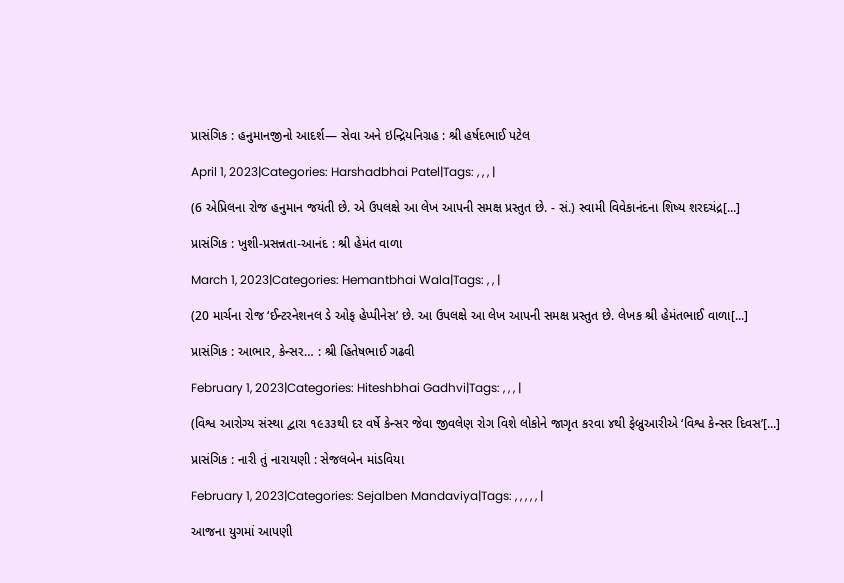પ્રાસંગિક : હનુમાનજીનો આદર્શ— સેવા અને ઇન્દ્રિયનિગ્રહ : શ્રી હર્ષદભાઈ પટેલ

April 1, 2023|Categories: Harshadbhai Patel|Tags: , , , |

(6 એપ્રિલના રોજ હનુમાન જયંતી છે. એ ઉપલક્ષે આ લેખ આપની સમક્ષ પ્રસ્તુત છે. - સં.) સ્વામી વિવેકાનંદના શિષ્ય શરદચંદ્ર[...]

પ્રાસંગિક : ખુશી-પ્રસન્નતા-આનંદ : શ્રી હેમંત વાળા

March 1, 2023|Categories: Hemantbhai Wala|Tags: , , |

(20 માર્ચના રોજ ‘ઈન્ટરનેશનલ ડે ઓફ હેપ્પીનેસ’ છે. આ ઉપલક્ષે આ લેખ આપની સમક્ષ પ્રસ્તુત છે. લેખક શ્રી હેમંતભાઈ વાળા[...]

પ્રાસંગિક : આભાર, કેન્સર… : શ્રી હિતેષભાઈ ગઢવી

February 1, 2023|Categories: Hiteshbhai Gadhvi|Tags: , , , |

(વિશ્વ આરોગ્ય સંસ્થા દ્વારા ૧૯૩૩થી દર વર્ષે કેન્સર જેવા જીવલેણ રોગ વિશે લોકોને જાગૃત કરવા ૪થી ફેબ્રુઆરીએ ‘વિશ્વ કેન્સર દિવસ’[...]

પ્રાસંગિક : નારી તું નારાયણી : સેજલબેન માંડવિયા

February 1, 2023|Categories: Sejalben Mandaviya|Tags: , , , , , |

આજના યુગમાં આપણી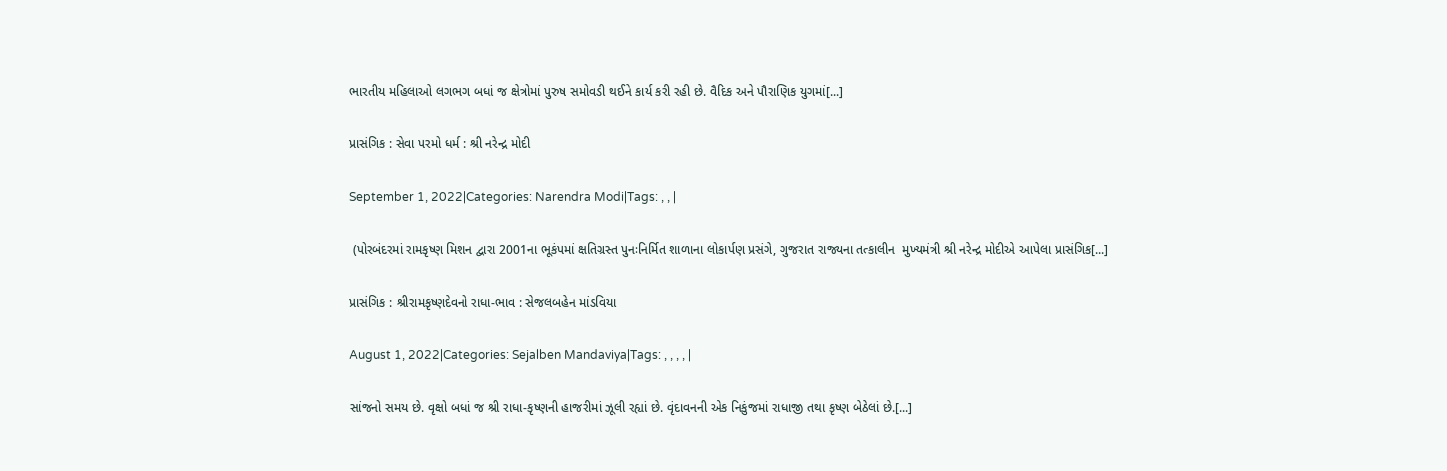ભારતીય મહિલાઓ લગભગ બધાં જ ક્ષેત્રોમાં પુરુષ સમોવડી થઈને કાર્ય કરી રહી છે. વૈદિક અને પૌરાણિક યુગમાં[...]

પ્રાસંગિક : સેવા પરમો ધર્મ : શ્રી નરેન્દ્ર મોદી

September 1, 2022|Categories: Narendra Modi|Tags: , , |

 (પોરબંદરમાં રામકૃષ્ણ મિશન દ્વારા 2001ના ભૂકંપમાં ક્ષતિગ્રસ્ત પુનઃનિર્મિત શાળાના લોકાર્પણ પ્રસંગે, ગુજરાત રાજ્યના તત્કાલીન  મુખ્યમંત્રી શ્રી નરેન્દ્ર મોદીએ આપેલા પ્રાસંગિક[...]

પ્રાસંગિક : શ્રીરામકૃષ્ણદેવનો રાધા-ભાવ : સેજલબહેન માંડવિયા

August 1, 2022|Categories: Sejalben Mandaviya|Tags: , , , , |

સાંજનો સમય છે. વૃક્ષો બધાં જ શ્રી રાધા-કૃષ્ણની હાજરીમાં ઝૂલી રહ્યાં છે. વૃંદાવનની એક નિકુંજમાં રાધાજી તથા કૃષ્ણ બેઠેલાં છે.[...]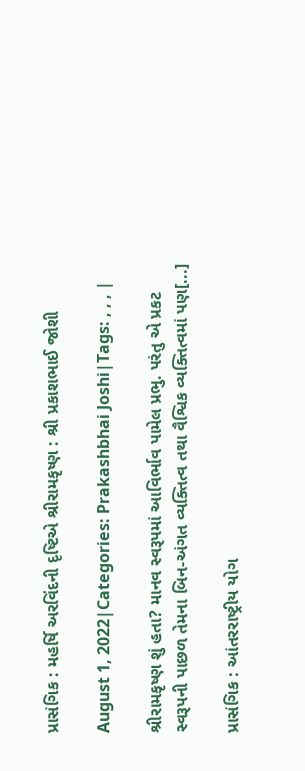પ્રાસંગિક : મહર્ષિ અરવિંદની દૃષ્ટિએ શ્રીરામકૃષ્ણ : શ્રી પ્રકાશભાઈ જોશી

August 1, 2022|Categories: Prakashbhai Joshi|Tags: , , , |

શ્રીરામકૃષ્ણ શું હતા? માનવ સ્વરૂપમાં આવિર્ભાવ પામેલ પ્રભુ. પરંતુ એ પ્રકટ સ્વરૂપની પાછળ તેમના બિન-અંગત વ્યક્તિત્વ તથા વૈશ્વિક વ્યક્તિત્વમાં પણ[...]

પ્રાસંગિક : આંતરરાષ્ટ્રીય યોગ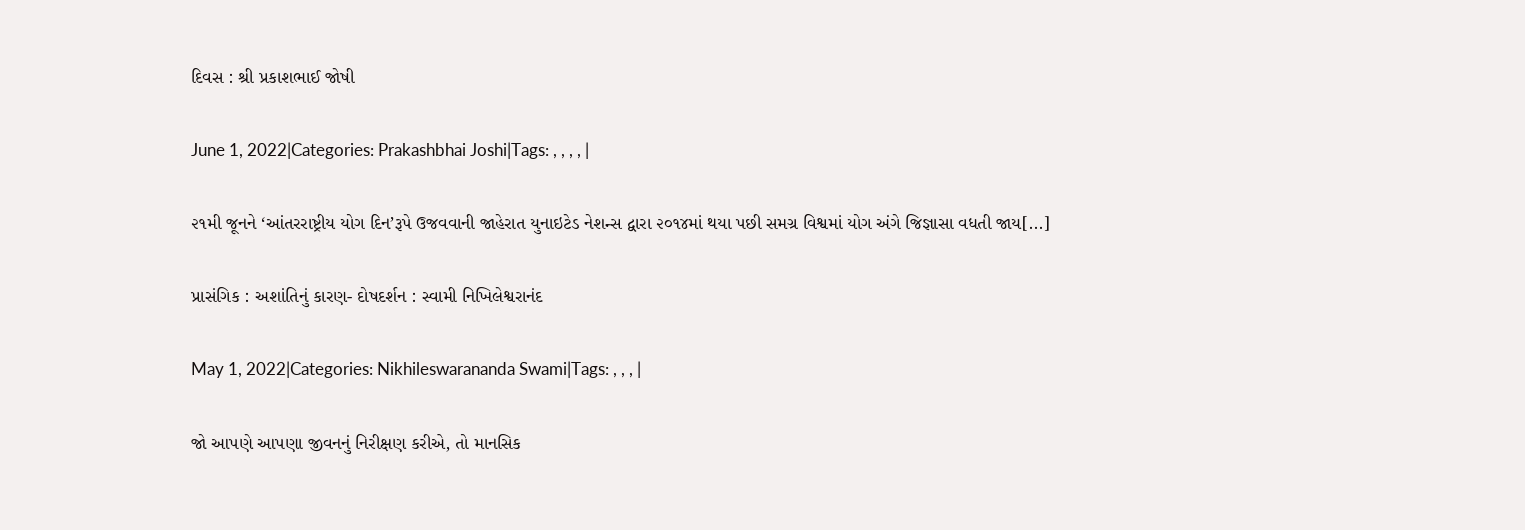દિવસ : શ્રી પ્રકાશભાઈ જોષી

June 1, 2022|Categories: Prakashbhai Joshi|Tags: , , , , |

૨૧મી જૂનને ‘આંતરરાષ્ટ્રીય યોગ દિન’રૂપે ઉજવવાની જાહેરાત યુનાઇટેડ નેશન્સ દ્વારા ૨૦૧૪માં થયા પછી સમગ્ર વિશ્વમાં યોગ અંગે જિજ્ઞાસા વધતી જાય[...]

પ્રાસંગિક : અશાંતિનું કારણ- દોષદર્શન : સ્વામી નિખિલેશ્વરાનંદ

May 1, 2022|Categories: Nikhileswarananda Swami|Tags: , , , |

જો આપણે આપણા જીવનનું નિરીક્ષણ કરીએ, તો માનસિક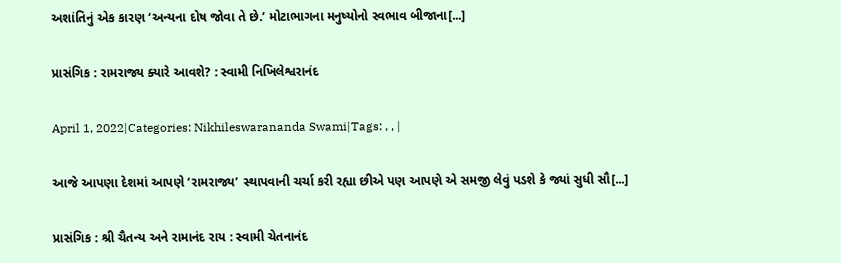અશાંતિનું એક કારણ ‘અન્યના દોષ જોવા તે છે.’ મોટાભાગના મનુષ્યોનો સ્વભાવ બીજાના[...]

પ્રાસંગિક : રામરાજ્ય ક્યારે આવશે? : સ્વામી નિખિલેશ્વરાનંદ

April 1, 2022|Categories: Nikhileswarananda Swami|Tags: , , |

આજે આપણા દેશમાં આપણે ‘રામરાજ્ય’ સ્થાપવાની ચર્ચા કરી રહ્યા છીએ પણ આપણે એ સમજી લેવું પડશે કે જ્યાં સુધી સૌ[...]

પ્રાસંગિક : શ્રી ચૈતન્ય અને રામાનંદ રાય : સ્વામી ચેતનાનંદ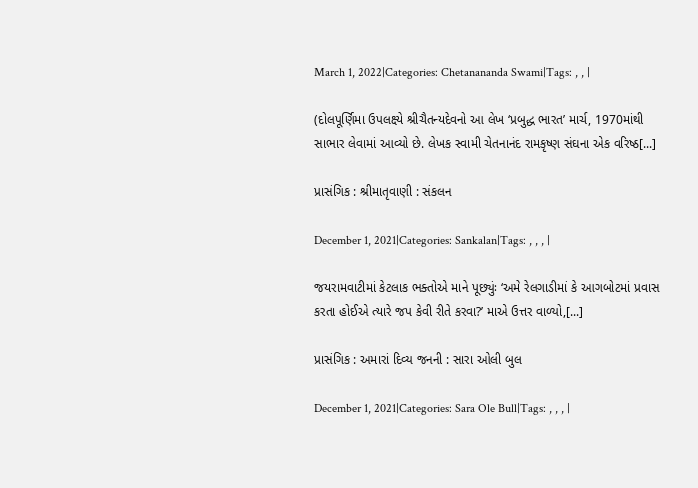March 1, 2022|Categories: Chetanananda Swami|Tags: , , |

(દોલપૂર્ણિમા ઉપલક્ષ્યે શ્રીચૈતન્યદેવનો આ લેખ ‘પ્રબુદ્ધ ભારત’ માર્ચ, 1970માંથી સાભાર લેવામાં આવ્યો છે. લેખક સ્વામી ચેતનાનંદ રામકૃષ્ણ સંઘના એક વરિષ્ઠ[...]

પ્રાસંગિક : શ્રીમાતૃવાણી : સંકલન

December 1, 2021|Categories: Sankalan|Tags: , , , |

જયરામવાટીમાં કેટલાક ભક્તોએ માને પૂછ્યુંઃ ‘અમે રેલગાડીમાં કે આગબોટમાં પ્રવાસ કરતા હોઈએ ત્યારે જપ કેવી રીતે કરવા?’ માએ ઉત્તર વાળ્યો,[...]

પ્રાસંગિક : અમારાં દિવ્ય જનની : સારા ઓલી બુલ

December 1, 2021|Categories: Sara Ole Bull|Tags: , , , |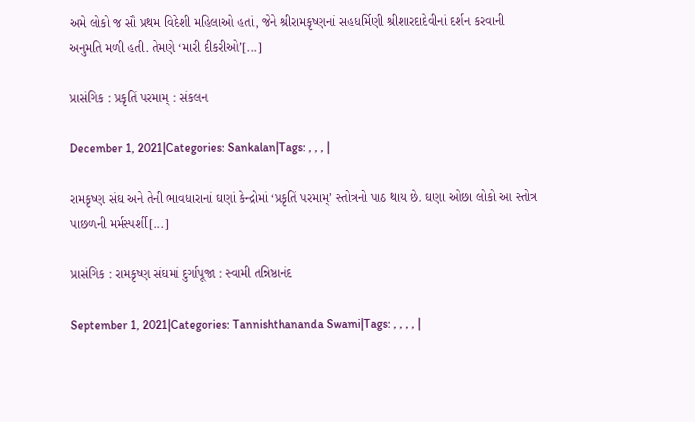અમે લોકો જ સૌ પ્રથમ વિદેશી મહિલાઓ હતાં, જેને શ્રીરામકૃષ્ણનાં સહધર્મિણી શ્રીશારદાદેવીનાં દર્શન કરવાની અનુમતિ મળી હતી. તેમણે ‘મારી દીકરીઓ’[...]

પ્રાસંગિક : પ્રકૃતિં પરમામ્‌ : સંકલન

December 1, 2021|Categories: Sankalan|Tags: , , , |

રામકૃષ્ણ સંઘ અને તેની ભાવધારાનાં ઘણાં કેન્દ્રોમાં ‘પ્રકૃતિં પરમામ્’ સ્તોત્રનો પાઠ થાય છે. ઘણા ઓછા લોકો આ સ્તોત્ર પાછળની મર્મસ્પર્શી[...]

પ્રાસંગિક : રામકૃષ્ણ સંઘમાં દુર્ગાપૂજા : સ્વામી તન્નિષ્ઠાનંદ

September 1, 2021|Categories: Tannishthananda Swami|Tags: , , , , |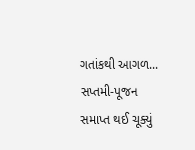ગતાંકથી આગળ... સપ્તમી-પૂજન સમાપ્ત થઈ ચૂક્યું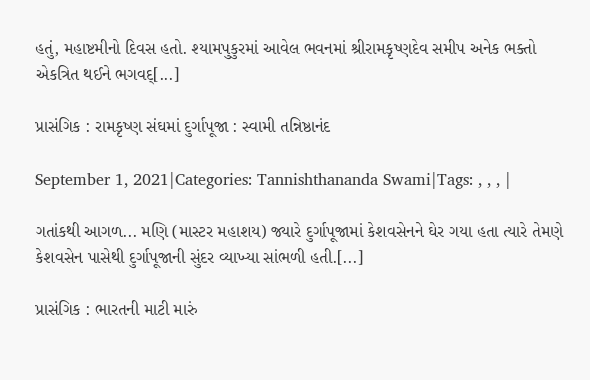હતું, મહાષ્ટમીનો દિવસ હતો. શ્યામપુકુરમાં આવેલ ભવનમાં શ્રીરામકૃષ્ણદેવ સમીપ અનેક ભક્તો એકત્રિત થઈને ભગવદ્[...]

પ્રાસંગિક : રામકૃષ્ણ સંઘમાં દુર્ગાપૂજા : સ્વામી તન્નિષ્ઠાનંદ

September 1, 2021|Categories: Tannishthananda Swami|Tags: , , , |

ગતાંકથી આગળ... મણિ (માસ્ટર મહાશય) જ્યારે દુર્ગાપૂજામાં કેશવસેનને ઘેર ગયા હતા ત્યારે તેમણે કેશવસેન પાસેથી દુર્ગાપૂજાની સુંદર વ્યાખ્યા સાંભળી હતી.[...]

પ્રાસંગિક : ભારતની માટી મારું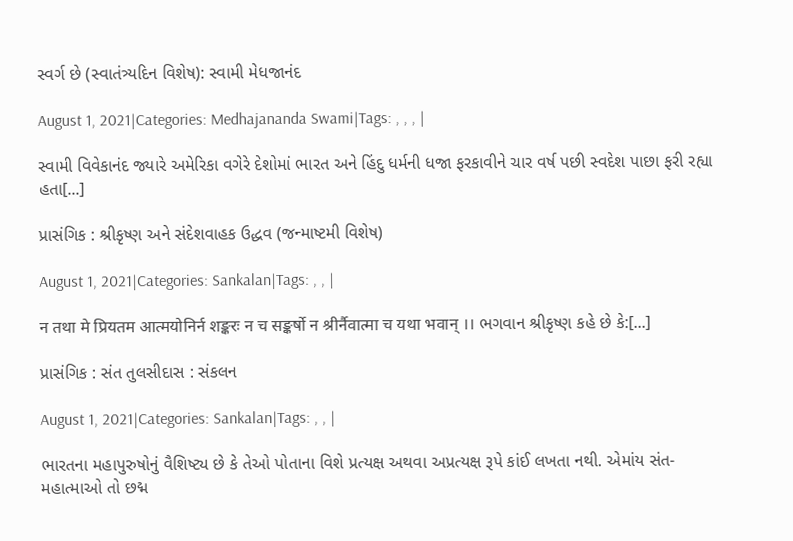સ્વર્ગ છે (સ્વાતંત્ર્યદિન વિશેષ): સ્વામી મેધજાનંદ

August 1, 2021|Categories: Medhajananda Swami|Tags: , , , |

સ્વામી વિવેકાનંદ જ્યારે અમેરિકા વગેરે દેશોમાં ભારત અને હિંદુ ધર્મની ધજા ફરકાવીને ચાર વર્ષ પછી સ્વદેશ પાછા ફરી રહ્યા હતા[...]

પ્રાસંગિક : શ્રીકૃષ્ણ અને સંદેશવાહક ઉદ્ધવ (જન્માષ્ટમી વિશેષ)

August 1, 2021|Categories: Sankalan|Tags: , , |

न तथा मे प्रियतम आत्मयोनिर्न शङ्करः न च सङ्कर्षो न श्रीर्नैवात्मा च यथा भवान् ।। ભગવાન શ્રીકૃષ્ણ કહે છે કે:[...]

પ્રાસંગિક : સંત તુલસીદાસ : સંકલન

August 1, 2021|Categories: Sankalan|Tags: , , |

ભારતના મહાપુરુષોનું વૈશિષ્ટ્ય છે કે તેઓ પોતાના વિશે પ્રત્યક્ષ અથવા અપ્રત્યક્ષ રૂપે કાંઈ લખતા નથી. એમાંય સંત-મહાત્માઓ તો છદ્મ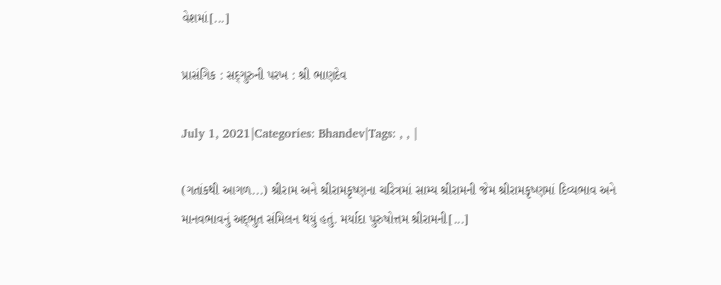વેશમાં[...]

પ્રાસંગિક : સદ્‌ગુરુની પરખ : શ્રી ભાણદેવ

July 1, 2021|Categories: Bhandev|Tags: , , |

(ગતાંકથી આગળ...) શ્રીરામ અને શ્રીરામકૃષ્ણના ચરિત્રમાં સામ્ય શ્રીરામની જેમ શ્રીરામકૃષ્ણમાં દિવ્યભાવ અને માનવભાવનું અદ્‌ભુત સંમિલન થયું હતું. મર્યાદા પુરુષોત્તમ શ્રીરામની[...]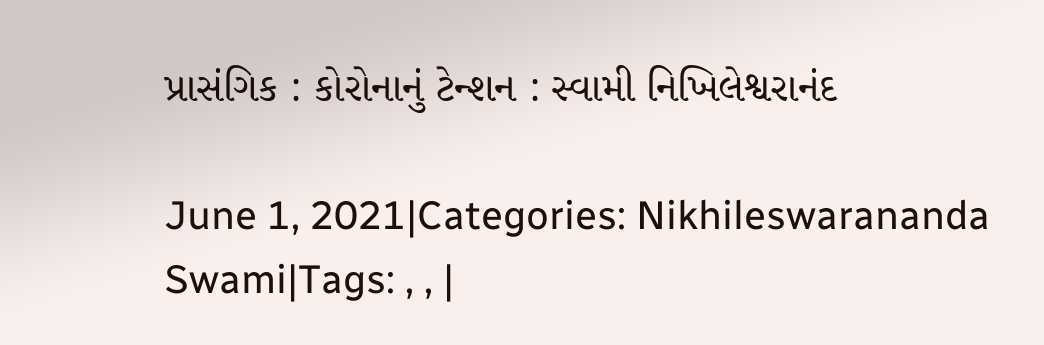પ્રાસંગિક : કોરોનાનું ટેન્શન : સ્વામી નિખિલેશ્વરાનંદ

June 1, 2021|Categories: Nikhileswarananda Swami|Tags: , , |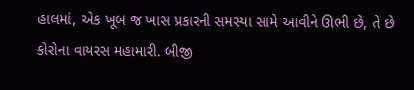હાલમાં, એક ખૂબ જ ખાસ પ્રકારની સમસ્યા સામે આવીને ઊભી છે, તે છે કોરોના વાયરસ મહામારી. બીજી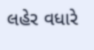લહેર વધારે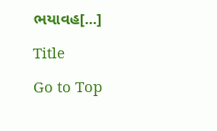ભયાવહ[...]

Title

Go to Top